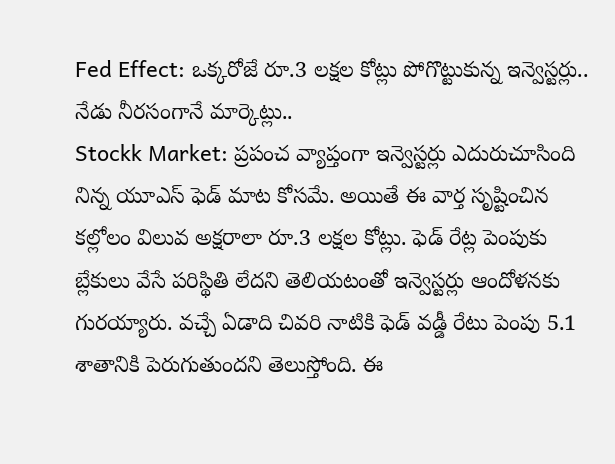Fed Effect: ఒక్కరోజే రూ.3 లక్షల కోట్లు పోగొట్టుకున్న ఇన్వెస్టర్లు.. నేడు నీరసంగానే మార్కెట్లు..
Stockk Market: ప్రపంచ వ్యాప్తంగా ఇన్వెస్టర్లు ఎదురుచూసింది నిన్న యూఎస్ ఫెడ్ మాట కోసమే. అయితే ఈ వార్త సృష్టించిన కల్లోలం విలువ అక్షరాలా రూ.3 లక్షల కోట్లు. ఫెడ్ రేట్ల పెంపుకు బ్లేకులు వేసే పరిస్థితి లేదని తెలియటంతో ఇన్వెస్టర్లు ఆందోళనకు గురయ్యారు. వచ్చే ఏడాది చివరి నాటికి ఫెడ్ వడ్డీ రేటు పెంపు 5.1 శాతానికి పెరుగుతుందని తెలుస్తోంది. ఈ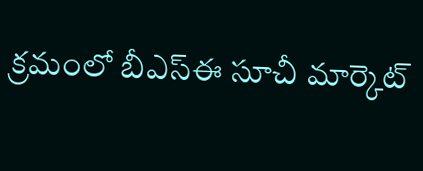క్రమంలో బీఎస్ఈ సూచీ మార్కెట్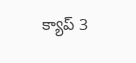క్యాప్ 3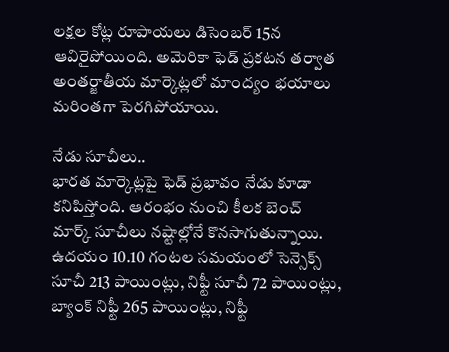లక్షల కోట్ల రూపాయలు డిసెంబర్ 15న ఆవిరైపోయింది. అమెరికా ఫెడ్ ప్రకటన తర్వాత అంతర్జాతీయ మార్కెట్లలో మాంద్యం భయాలు మరింతగా పెరగిపోయాయి.

నేడు సూచీలు..
భారత మార్కెట్లపై ఫెడ్ ప్రభావం నేడు కూడా కనిపిస్తోంది. ఆరంభం నుంచి కీలక బెంచ్ మార్క్ సూచీలు నష్టాల్లోనే కొనసాగుతున్నాయి. ఉదయం 10.10 గంటల సమయంలో సెన్సెక్స్ సూచీ 213 పాయింట్లు, నిఫ్టీ సూచీ 72 పాయింట్లు, బ్యాంక్ నిఫ్టీ 265 పాయింట్లు, నిఫ్టీ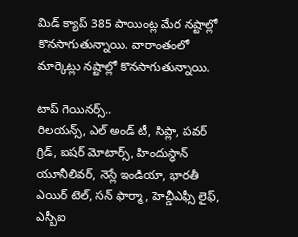మిడ్ క్యాప్ 385 పాయింట్ల మేర నష్టాల్లో కొనసాగుతున్నాయి. వారాంతంలో మార్కెట్లు నష్టాల్లో కొనసాగుతున్నాయి.

టాప్ గెయినర్స్..
రిలయన్స్, ఎల్ అండ్ టీ, సిప్లా, పవర్ గ్రిడ్, ఐషర్ మోటార్స్, హిందుస్థాన్ యూనీలివర్, నెస్లే ఇండియా, భారతీ ఎయిర్ టెల్, సన్ ఫార్మా, హెచ్డీఎఫ్సీ లైఫ్, ఎస్బీఐ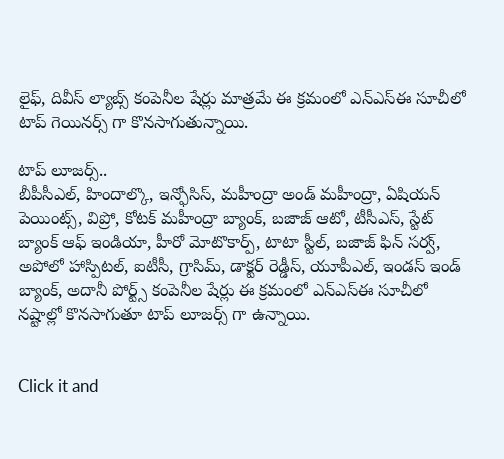లైఫ్, దివీస్ ల్యాబ్స్ కంపెనీల షేర్లు మాత్రమే ఈ క్రమంలో ఎన్ఎస్ఈ సూచీలో టాప్ గెయినర్స్ గా కొనసాగుతున్నాయి.

టాప్ లూజర్స్..
బీపీసీఎల్, హిందాల్కొ, ఇన్ఫోసిస్, మహీంద్రా అండ్ మహీంద్రా, ఏషియన్ పెయింట్స్, విప్రో, కోటక్ మహీంద్రా బ్యాంక్, బజాజ్ ఆటో, టీసీఎస్, స్టేట్ బ్యాంక్ ఆఫ్ ఇండియా, హీరో మోటొకార్ప్, టాటా స్టీల్, బజాజ్ ఫిన్ సర్వ్, అపోలో హాస్పిటల్, ఐటీసీ, గ్రాసిమ్, డాక్టర్ రెడ్డీస్, యూపీఎల్, ఇండస్ ఇండ్ బ్యాంక్, అదానీ పోర్ట్స్ కంపెనీల షేర్లు ఈ క్రమంలో ఎన్ఎస్ఈ సూచీలో నష్టాల్లో కొనసాగుతూ టాప్ లూజర్స్ గా ఉన్నాయి.


Click it and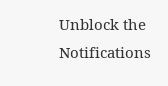Unblock the Notifications